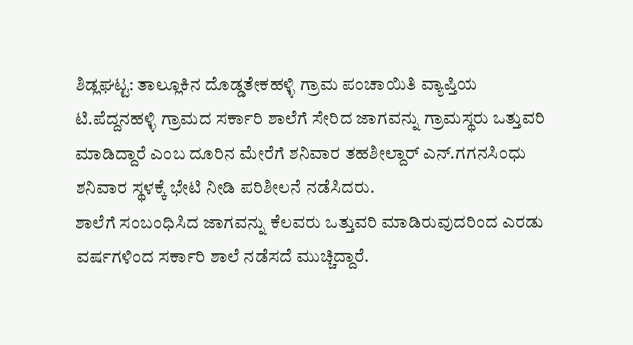ಶಿಡ್ಲಘಟ್ಟ: ತಾಲ್ಲೂಕಿನ ದೊಡ್ಡತೇಕಹಳ್ಳಿ ಗ್ರಾಮ ಪಂಚಾಯಿತಿ ವ್ಯಾಪ್ತಿಯ ಟಿ.ಪೆದ್ದನಹಳ್ಳಿ ಗ್ರಾಮದ ಸರ್ಕಾರಿ ಶಾಲೆಗೆ ಸೇರಿದ ಜಾಗವನ್ನು ಗ್ರಾಮಸ್ಥರು ಒತ್ತುವರಿ ಮಾಡಿದ್ದಾರೆ ಎಂಬ ದೂರಿನ ಮೇರೆಗೆ ಶನಿವಾರ ತಹಶೀಲ್ದಾರ್ ಎನ್.ಗಗನಸಿಂಧು ಶನಿವಾರ ಸ್ಥಳಕ್ಕೆ ಭೇಟಿ ನೀಡಿ ಪರಿಶೀಲನೆ ನಡೆಸಿದರು.
ಶಾಲೆಗೆ ಸಂಬಂಧಿಸಿದ ಜಾಗವನ್ನು ಕೆಲವರು ಒತ್ತುವರಿ ಮಾಡಿರುವುದರಿಂದ ಎರಡು ವರ್ಷಗಳಿಂದ ಸರ್ಕಾರಿ ಶಾಲೆ ನಡೆಸದೆ ಮುಚ್ಚಿದ್ದಾರೆ.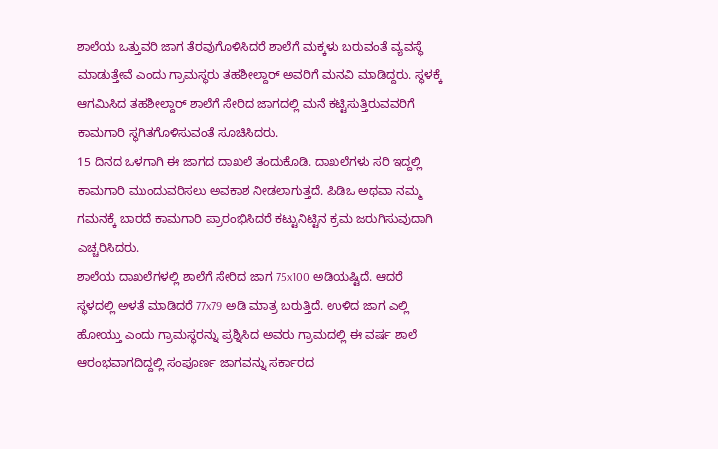ಶಾಲೆಯ ಒತ್ತುವರಿ ಜಾಗ ತೆರವುಗೊಳಿಸಿದರೆ ಶಾಲೆಗೆ ಮಕ್ಕಳು ಬರುವಂತೆ ವ್ಯವಸ್ಥೆ ಮಾಡುತ್ತೇವೆ ಎಂದು ಗ್ರಾಮಸ್ಥರು ತಹಶೀಲ್ದಾರ್ ಅವರಿಗೆ ಮನವಿ ಮಾಡಿದ್ದರು. ಸ್ಥಳಕ್ಕೆ ಆಗಮಿಸಿದ ತಹಶೀಲ್ದಾರ್ ಶಾಲೆಗೆ ಸೇರಿದ ಜಾಗದಲ್ಲಿ ಮನೆ ಕಟ್ಟಿಸುತ್ತಿರುವವರಿಗೆ ಕಾಮಗಾರಿ ಸ್ಥಗಿತಗೊಳಿಸುವಂತೆ ಸೂಚಿಸಿದರು.
15 ದಿನದ ಒಳಗಾಗಿ ಈ ಜಾಗದ ದಾಖಲೆ ತಂದುಕೊಡಿ. ದಾಖಲೆಗಳು ಸರಿ ಇದ್ದಲ್ಲಿ ಕಾಮಗಾರಿ ಮುಂದುವರಿಸಲು ಅವಕಾಶ ನೀಡಲಾಗುತ್ತದೆ. ಪಿಡಿಒ ಅಥವಾ ನಮ್ಮ ಗಮನಕ್ಕೆ ಬಾರದೆ ಕಾಮಗಾರಿ ಪ್ರಾರಂಭಿಸಿದರೆ ಕಟ್ಟುನಿಟ್ಟಿನ ಕ್ರಮ ಜರುಗಿಸುವುದಾಗಿ ಎಚ್ಚರಿಸಿದರು.
ಶಾಲೆಯ ದಾಖಲೆಗಳಲ್ಲಿ ಶಾಲೆಗೆ ಸೇರಿದ ಜಾಗ 75x100 ಅಡಿಯಷ್ಟಿದೆ. ಆದರೆ ಸ್ಥಳದಲ್ಲಿ ಅಳತೆ ಮಾಡಿದರೆ 77x79 ಅಡಿ ಮಾತ್ರ ಬರುತ್ತಿದೆ. ಉಳಿದ ಜಾಗ ಎಲ್ಲಿ ಹೋಯ್ತು ಎಂದು ಗ್ರಾಮಸ್ಥರನ್ನು ಪ್ರಶ್ನಿಸಿದ ಅವರು ಗ್ರಾಮದಲ್ಲಿ ಈ ವರ್ಷ ಶಾಲೆ ಆರಂಭವಾಗದಿದ್ದಲ್ಲಿ ಸಂಪೂರ್ಣ ಜಾಗವನ್ನು ಸರ್ಕಾರದ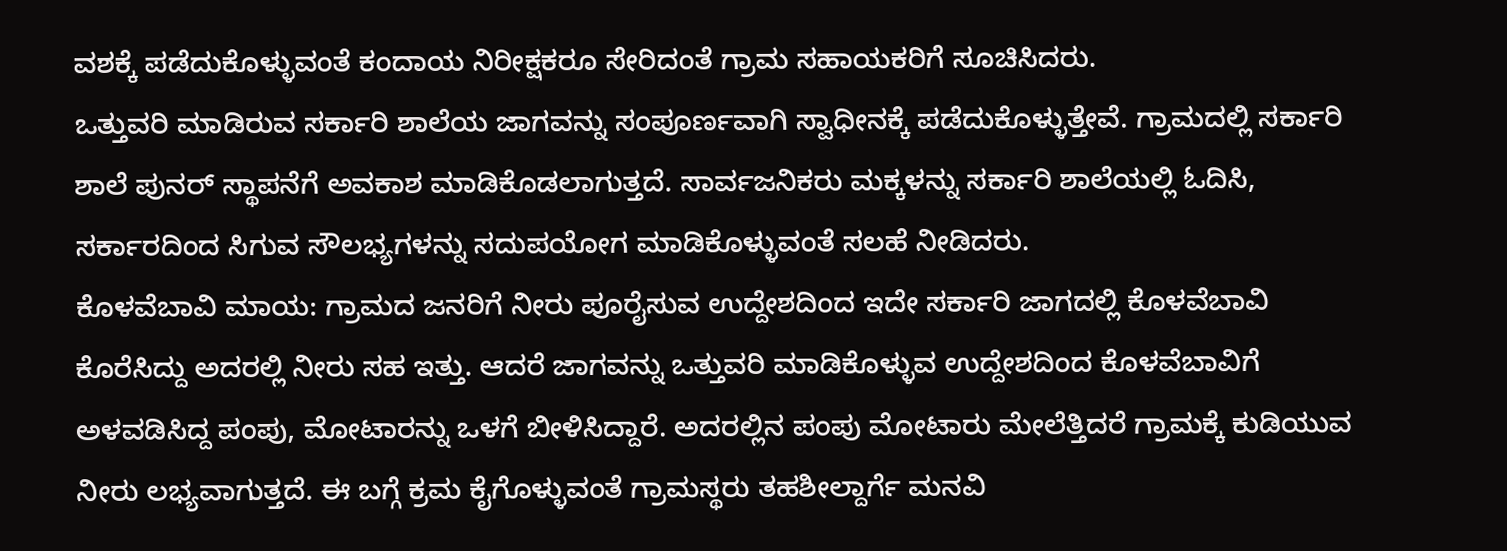ವಶಕ್ಕೆ ಪಡೆದುಕೊಳ್ಳುವಂತೆ ಕಂದಾಯ ನಿರೀಕ್ಷಕರೂ ಸೇರಿದಂತೆ ಗ್ರಾಮ ಸಹಾಯಕರಿಗೆ ಸೂಚಿಸಿದರು.
ಒತ್ತುವರಿ ಮಾಡಿರುವ ಸರ್ಕಾರಿ ಶಾಲೆಯ ಜಾಗವನ್ನು ಸಂಪೂರ್ಣವಾಗಿ ಸ್ವಾಧೀನಕ್ಕೆ ಪಡೆದುಕೊಳ್ಳುತ್ತೇವೆ. ಗ್ರಾಮದಲ್ಲಿ ಸರ್ಕಾರಿ ಶಾಲೆ ಪುನರ್ ಸ್ಥಾಪನೆಗೆ ಅವಕಾಶ ಮಾಡಿಕೊಡಲಾಗುತ್ತದೆ. ಸಾರ್ವಜನಿಕರು ಮಕ್ಕಳನ್ನು ಸರ್ಕಾರಿ ಶಾಲೆಯಲ್ಲಿ ಓದಿಸಿ, ಸರ್ಕಾರದಿಂದ ಸಿಗುವ ಸೌಲಭ್ಯಗಳನ್ನು ಸದುಪಯೋಗ ಮಾಡಿಕೊಳ್ಳುವಂತೆ ಸಲಹೆ ನೀಡಿದರು.
ಕೊಳವೆಬಾವಿ ಮಾಯ: ಗ್ರಾಮದ ಜನರಿಗೆ ನೀರು ಪೂರೈಸುವ ಉದ್ದೇಶದಿಂದ ಇದೇ ಸರ್ಕಾರಿ ಜಾಗದಲ್ಲಿ ಕೊಳವೆಬಾವಿ ಕೊರೆಸಿದ್ದು ಅದರಲ್ಲಿ ನೀರು ಸಹ ಇತ್ತು. ಆದರೆ ಜಾಗವನ್ನು ಒತ್ತುವರಿ ಮಾಡಿಕೊಳ್ಳುವ ಉದ್ದೇಶದಿಂದ ಕೊಳವೆಬಾವಿಗೆ ಅಳವಡಿಸಿದ್ದ ಪಂಪು, ಮೋಟಾರನ್ನು ಒಳಗೆ ಬೀಳಿಸಿದ್ದಾರೆ. ಅದರಲ್ಲಿನ ಪಂಪು ಮೋಟಾರು ಮೇಲೆತ್ತಿದರೆ ಗ್ರಾಮಕ್ಕೆ ಕುಡಿಯುವ ನೀರು ಲಭ್ಯವಾಗುತ್ತದೆ. ಈ ಬಗ್ಗೆ ಕ್ರಮ ಕೈಗೊಳ್ಳುವಂತೆ ಗ್ರಾಮಸ್ಥರು ತಹಶೀಲ್ದಾರ್ಗೆ ಮನವಿ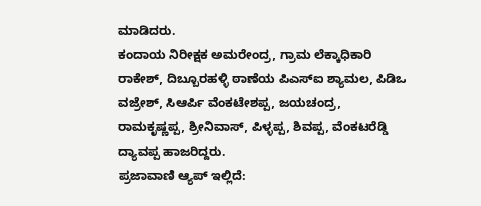ಮಾಡಿದರು.
ಕಂದಾಯ ನಿರೀಕ್ಷಕ ಅಮರೇಂದ್ರ, ಗ್ರಾಮ ಲೆಕ್ಕಾಧಿಕಾರಿ ರಾಕೇಶ್, ದಿಬ್ಬೂರಹಳ್ಳಿ ಠಾಣೆಯ ಪಿಎಸ್ಐ ಶ್ಯಾಮಲ, ಪಿಡಿಒ ವಜ್ರೇಶ್, ಸಿಆರ್ಪಿ ವೆಂಕಟೇಶಪ್ಪ, ಜಯಚಂದ್ರ, ರಾಮಕೃಷ್ಣಪ್ಪ, ಶ್ರೀನಿವಾಸ್, ಪಿಳ್ಳಪ್ಪ, ಶಿವಪ್ಪ, ವೆಂಕಟರೆಡ್ಡಿ ದ್ಯಾವಪ್ಪ ಹಾಜರಿದ್ದರು.
ಪ್ರಜಾವಾಣಿ ಆ್ಯಪ್ ಇಲ್ಲಿದೆ: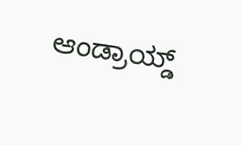ಆಂಡ್ರಾಯ್ಡ್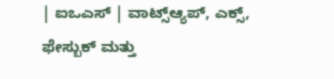| ಐಒಎಸ್ | ವಾಟ್ಸ್ಆ್ಯಪ್, ಎಕ್ಸ್, ಫೇಸ್ಬುಕ್ ಮತ್ತು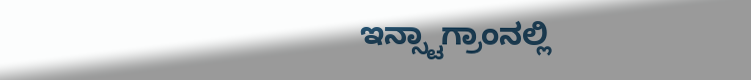ಇನ್ಸ್ಟಾಗ್ರಾಂನಲ್ಲಿ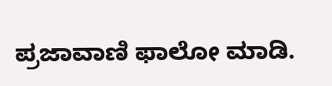ಪ್ರಜಾವಾಣಿ ಫಾಲೋ ಮಾಡಿ.